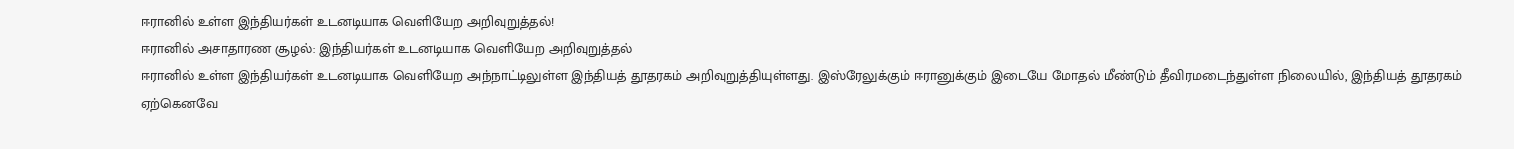ஈரானில் உள்ள இந்தியர்கள் உடனடியாக வெளியேற அறிவுறுத்தல்!
ஈரானில் அசாதாரண சூழல்: இந்தியர்கள் உடனடியாக வெளியேற அறிவுறுத்தல்
ஈரானில் உள்ள இந்தியர்கள் உடனடியாக வெளியேற அந்நாட்டிலுள்ள இந்தியத் தூதரகம் அறிவுறுத்தியுள்ளது. இஸ்ரேலுக்கும் ஈரானுக்கும் இடையே மோதல் மீண்டும் தீவிரமடைந்துள்ள நிலையில், இந்தியத் தூதரகம் ஏற்கெனவே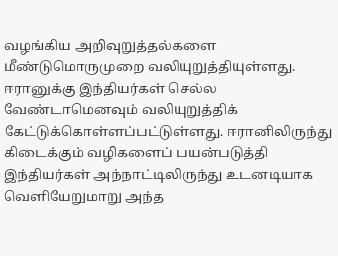வழங்கிய அறிவுறுத்தல்களை மீண்டுமொருமுறை வலியுறுத்தியுள்ளது.
ஈரானுக்கு இந்தியர்கள் செல்ல வேண்டாமெனவும் வலியுறுத்திக் கேட்டுக்கொள்ளப்பட்டுள்ளது. ஈரானிலிருந்து கிடைக்கும் வழிகளைப் பயன்படுத்தி இந்தியர்கள் அந்நாட்டிலிருந்து உடனடியாக வெளியேறுமாறு அந்த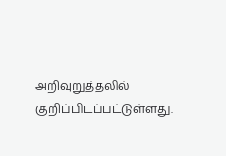அறிவுறுத்தலில் குறிப்பிடப்பட்டுள்ளது.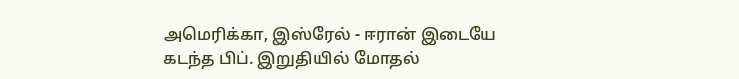அமெரிக்கா, இஸ்ரேல் - ஈரான் இடையே கடந்த பிப். இறுதியில் மோதல்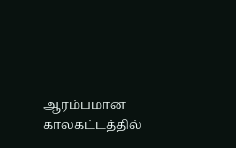ஆரம்பமான காலகட்டத்தில்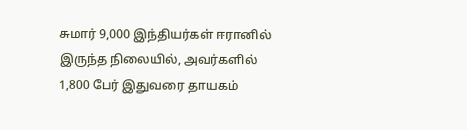சுமார் 9,000 இந்தியர்கள் ஈரானில் இருந்த நிலையில், அவர்களில் 1,800 பேர் இதுவரை தாயகம்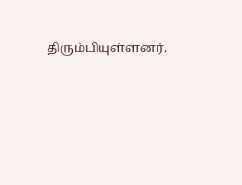திரும்பியுள்ளனர்.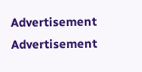Advertisement
Advertisement